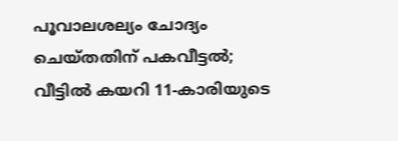പൂവാലശല്യം ചോദ്യം ചെയ്തതിന് പകവീട്ടല്‍; വീട്ടില്‍ കയറി 11-കാരിയുടെ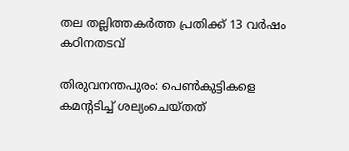തല തല്ലിത്തകര്‍ത്ത പ്രതിക്ക് 13 വര്‍ഷം കഠിനതടവ്

തിരുവനന്തപുരം: പെണ്‍കുട്ടികളെ കമന്റടിച്ച് ശല്യംചെയ്തത്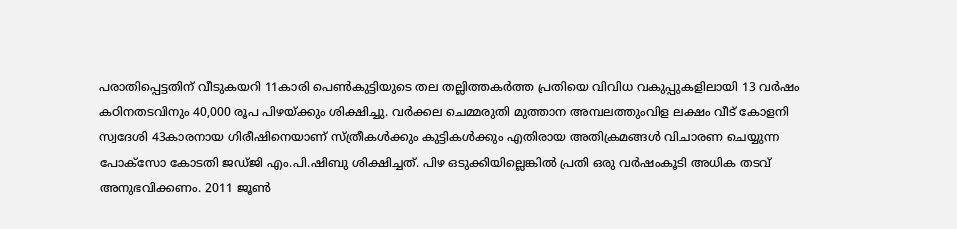പരാതിപ്പെട്ടതിന് വീടുകയറി 11കാരി പെണ്‍കുട്ടിയുടെ തല തല്ലിത്തകര്‍ത്ത പ്രതിയെ വിവിധ വകുപ്പുകളിലായി 13 വര്‍ഷം കഠിനതടവിനും 40,000 രൂപ പിഴയ്ക്കും ശിക്ഷിച്ചു. വര്‍ക്കല ചെമ്മരുതി മുത്താന അമ്പലത്തുംവിള ലക്ഷം വീട് കോളനി സ്വദേശി 43കാരനായ ഗിരീഷിനെയാണ് സ്ത്രീകള്‍ക്കും കുട്ടികള്‍ക്കും എതിരായ അതിക്രമങ്ങള്‍ വിചാരണ ചെയ്യുന്ന പോക്‌സോ കോടതി ജഡ്ജി എം.പി.ഷിബു ശിക്ഷിച്ചത്. പിഴ ഒടുക്കിയില്ലെങ്കില്‍ പ്രതി ഒരു വര്‍ഷംകൂടി അധിക തടവ് അനുഭവിക്കണം. 2011 ജൂണ്‍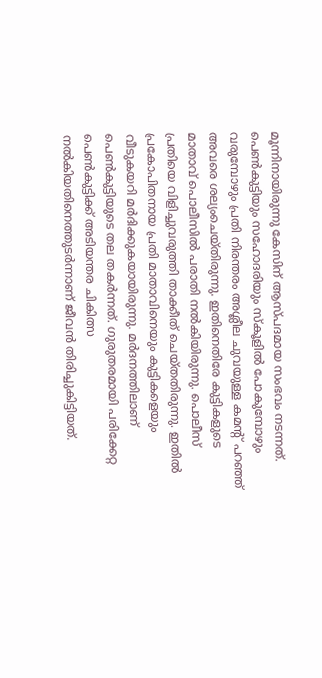മൂന്നിനായിരുന്നു കേസിന് ആസ്പദമായ സംഭവം നടന്നത്. പെണ്‍കുട്ടിയും സഹോദരിയും സ്‌കൂളില്‍ പോകുമ്പോഴും വരുമ്പോഴും പ്രതി നിരന്തരം അശ്ലീല ചുവയുള്ള കമന്റ് പറഞ്ഞ് അവരെ ശല്യംചെയ്തിരുന്നു. ഇതിനെതിരേ കുട്ടികളുടെ മാതാവ് പൊലീസില്‍ പരാതി നല്‍കിയിരുന്നു. പൊലീസ് പ്രതിയെ വിളിച്ചുവരുത്തി താക്കീത് ചെയ്തതിരുന്നു. ഇതില്‍ പ്രകോപിതനായ പ്രതി മാതാവിനെയും കുട്ടികളെയും വീടുകയറി മര്‍ദിക്കുകയായിരുന്നു. മര്‍ദനത്തിലാണ് പെണ്‍കുട്ടിയുടെ തല തകര്‍ന്നത്. ഗുരുതരമായി പരിക്കേറ്റ പെണ്‍കുട്ടിക്ക് അടിയന്തര ചികിത്സ നല്‍കിയതിനെത്തുടര്‍ന്നാണ് ജീവന്‍ തിരിച്ചുകിട്ടിയത്.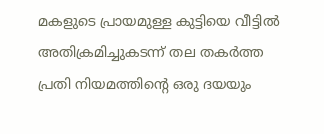മകളുടെ പ്രായമുള്ള കുട്ടിയെ വീട്ടില്‍ അതിക്രമിച്ചുകടന്ന് തല തകര്‍ത്ത പ്രതി നിയമത്തിന്റെ ഒരു ദയയും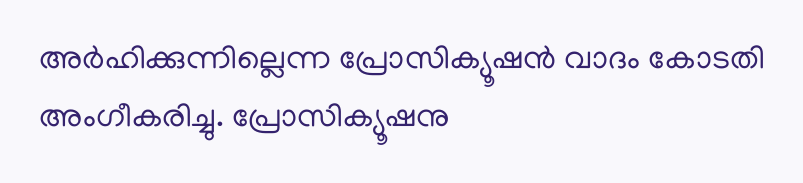അര്‍ഹിക്കുന്നില്ലെന്ന പ്രോസിക്യൂഷന്‍ വാദം കോടതി അംഗീകരിച്ചു. പ്രോസിക്യൂഷനു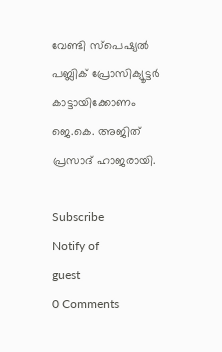വേണ്ടി സ്‌പെഷ്യല്‍ പബ്ലിക് പ്രോസിക്യൂട്ടര്‍ കാട്ടായിക്കോണം ജെ.കെ. അജിത് പ്രസാദ് ഹാജരായി.

Subscribe
Notify of
guest
0 Comments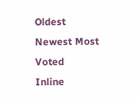Oldest
Newest Most Voted
Inline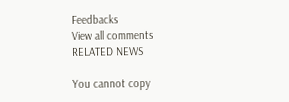Feedbacks
View all comments
RELATED NEWS

You cannot copy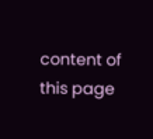content of this page